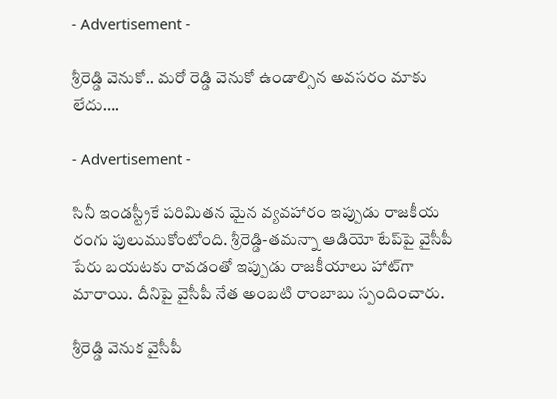- Advertisement -

శ్రీరెడ్డి వెనుకో.. మరో రెడ్డి వెనుకో ఉండాల్సిన అవ‌స‌రం మాకు లేదు….

- Advertisement -

సినీ ఇండ‌స్ట్రీకే ప‌రిమిత‌న మైన వ్య‌వ‌హారం ఇప్పుడు రాజ‌కీయ రంగు పులుముకోంటోంది. శ్రీరెడ్డి-తమన్నా ఆడియో టేప్‌పై వైసీపీ పేరు బ‌య‌ట‌కు రావ‌డంతో ఇప్పుడు రాజ‌కీయాలు హాట్‌గా మారాయి. దీనిపై వైసీపీ నేత అంబ‌టి రాంబాబు స్పందించారు.

శ్రీరెడ్డి వెనుక వైసీపీ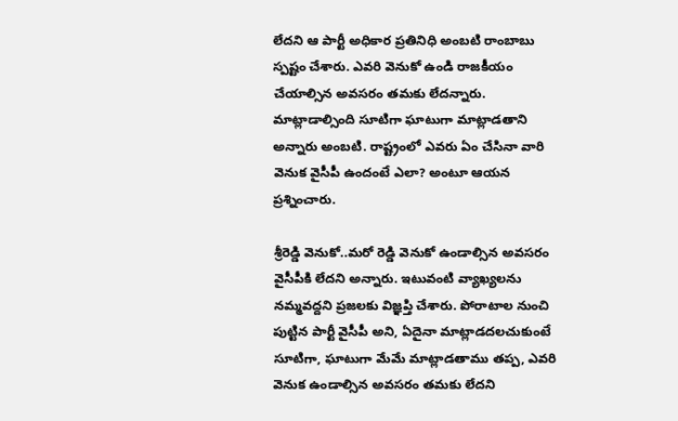లేదని ఆ పార్టీ అధికార ప్రతినిధి అంబటి రాంబాబు స్పష్టం చేశారు. ఎవరి వెనుకో ఉండి రాజకీయం చేయాల్సిన అవసరం తమకు లేదన్నారు. మాట్లాడాల్సింది సూటిగా ఘాటుగా మాట్లాడతాని అన్నారు అంబటి. రాష్ట్రంలో ఎవరు ఏం చేసినా వారి వెనుక వైసీపీ ఉందంటే ఎలా? అంటూ ఆయన ప్రశ్నించారు.

శ్రీరెడ్డి వెనుకో..మరో రెడ్డి వెనుకో ఉండాల్సిన అవసరం వైసీపీకి లేదని అన్నారు. ఇటువంటి వ్యాఖ్యలను నమ్మవద్దని ప్రజలకు విజ్ఞప్తి చేశారు. పోరాటాల నుంచి పుట్టిన పార్టీ వైసీపీ అని, ఏదైనా మాట్లాడదలచుకుంటే సూటిగా, ఘాటుగా మేమే మాట్లాడతాము తప్ప, ఎవరి వెనుక ఉండాల్సిన అవసరం తమకు లేదని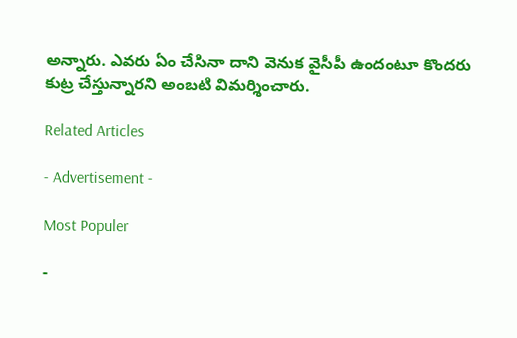అన్నారు. ఎవరు ఏం చేసినా దాని వెనుక వైసీపీ ఉందంటూ కొందరు కుట్ర చేస్తున్నారని అంబటి విమర్శించారు.

Related Articles

- Advertisement -

Most Populer

-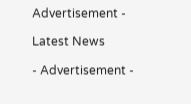Advertisement -

Latest News

- Advertisement -